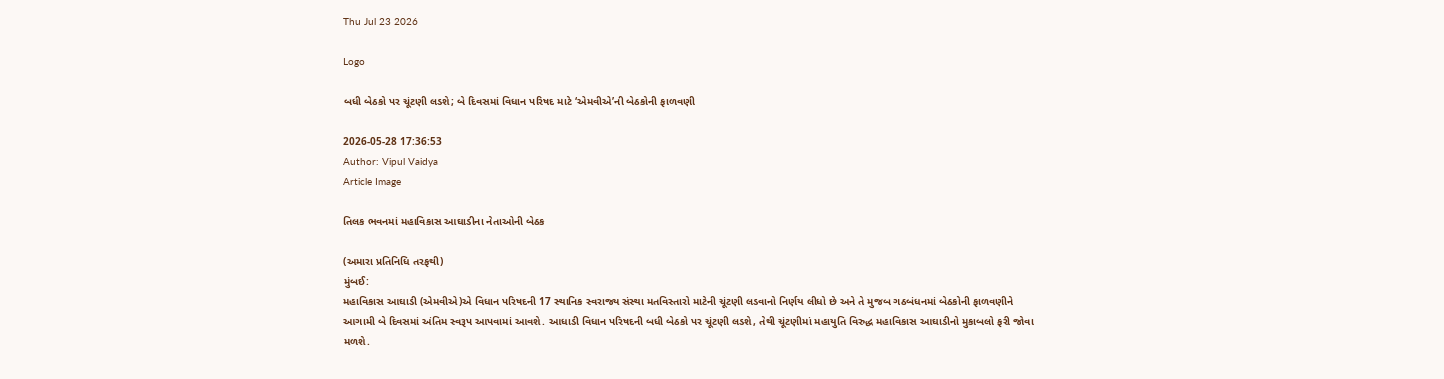Thu Jul 23 2026

Logo

બધી બેઠકો પર ચૂંટણી લડશે; બે દિવસમાં વિધાન પરિષદ માટે ‘એમવીએ’ની બેઠકોની ફાળવણી

2026-05-28 17:36:53
Author: Vipul Vaidya
Article Image

તિલક ભવનમાં મહાવિકાસ આઘાડીના નેતાઓની બેઠક

(અમારા પ્રતિનિધિ તરફથી)
મુંબઈ:
મહાવિકાસ આઘાડી (એમવીએ)એ વિધાન પરિષદની 17 સ્થાનિક સ્વરાજ્ય સંસ્થા મતવિસ્તારો માટેની ચૂંટણી લડવાનો નિર્ણય લીધો છે અને તે મુજબ ગઠબંધનમાં બેઠકોની ફાળવણીને આગામી બે દિવસમાં અંતિમ સ્વરૂપ આપવામાં આવશે. આધાડી વિધાન પરિષદની બધી બેઠકો પર ચૂંટણી લડશે, તેથી ચૂંટણીમાં મહાયુતિ વિરુદ્ધ મહાવિકાસ આઘાડીનો મુકાબલો ફરી જોવા મળશે.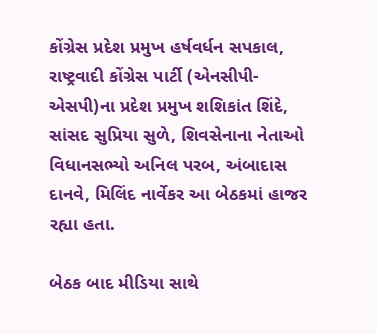કોંગ્રેસ પ્રદેશ પ્રમુખ હર્ષવર્ધન સપકાલ, રાષ્ટ્રવાદી કોંગ્રેસ પાર્ટી (એનસીપી-એસપી)ના પ્રદેશ પ્રમુખ શશિકાંત શિંદે, સાંસદ સુપ્રિયા સુળે, શિવસેનાના નેતાઓ વિધાનસભ્યો અનિલ પરબ, અંબાદાસ દાનવે, મિલિંદ નાર્વેકર આ બેઠકમાં હાજર રહ્યા હતા.

બેઠક બાદ મીડિયા સાથે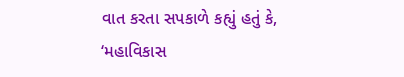વાત કરતા સપકાળે કહ્યું હતું કે, ‘મહાવિકાસ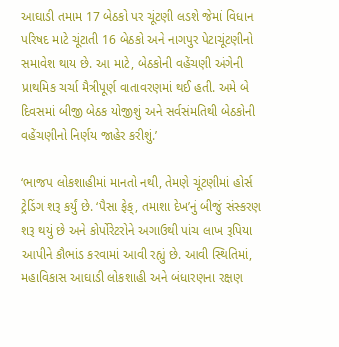આઘાડી તમામ 17 બેઠકો પર ચૂંટણી લડશે જેમાં વિધાન પરિષદ માટે ચૂંટાતી 16 બેઠકો અને નાગપુર પેટાચૂંટણીનો સમાવેશ થાય છે. આ માટે, બેઠકોની વહેંચણી અંગેની પ્રાથમિક ચર્ચા મૈત્રીપૂર્ણ વાતાવરણમાં થઈ હતી. અમે બે દિવસમાં બીજી બેઠક યોજીશું અને સર્વસંમતિથી બેઠકોની વહેંચણીનો નિર્ણય જાહેર કરીશું.’

‘ભાજપ લોકશાહીમાં માનતો નથી, તેમણે ચૂંટણીમાં હોર્સ ટ્રેડિંગ શરૂ કર્યું છે. ‘પૈસા ફેક્, તમાશા દેખ’નું બીજું સંસ્કરણ શરૂ થયું છે અને કોર્પોરેટરોને અગાઉથી પાંચ લાખ રૂપિયા આપીને કૌભાંડ કરવામાં આવી રહ્યું છે. આવી સ્થિતિમાં, મહાવિકાસ આઘાડી લોકશાહી અને બંધારણના રક્ષણ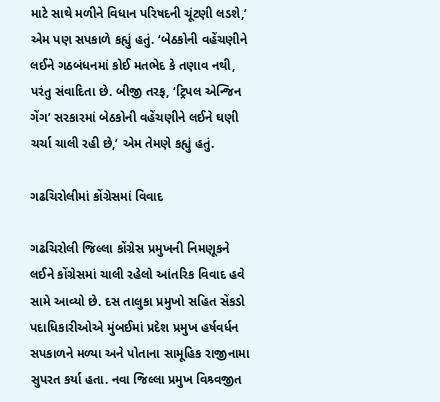માટે સાથે મળીને વિધાન પરિષદની ચૂંટણી લડશે,’ એમ પણ સપકાળે કહ્યું હતું. ‘બેઠકોની વહેંચણીને લઈને ગઠબંધનમાં કોઈ મતભેદ કે તણાવ નથી, પરંતુ સંવાદિતા છે. બીજી તરફ, ‘ટ્રિપલ એન્જિન ગેંગ’ સરકારમાં બેઠકોની વહેંચણીને લઈને ઘણી ચર્ચા ચાલી રહી છે,’ એમ તેમણે કહ્યું હતું.

ગઢચિરોલીમાં કોંગ્રેસમાં વિવાદ

ગઢચિરોલી જિલ્લા કોંગ્રેસ પ્રમુખની નિમણૂકને લઈને કોંગ્રેસમાં ચાલી રહેલો આંતરિક વિવાદ હવે સામે આવ્યો છે. દસ તાલુકા પ્રમુખો સહિત સેંકડો પદાધિકારીઓએ મુંબઈમાં પ્રદેશ પ્રમુખ હર્ષવર્ધન સપકાળને મળ્યા અને પોતાના સામૂહિક રાજીનામા સુપરત કર્યા હતા. નવા જિલ્લા પ્રમુખ વિશ્ર્વજીત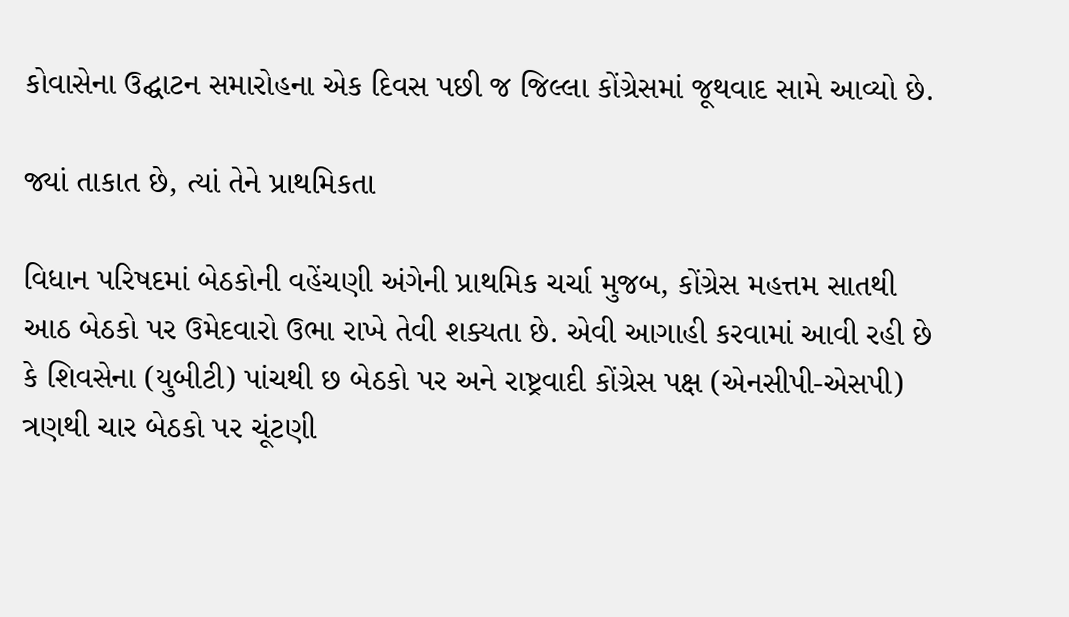કોવાસેના ઉદ્ઘાટન સમારોહના એક દિવસ પછી જ જિલ્લા કોંગ્રેસમાં જૂથવાદ સામે આવ્યો છે.

જ્યાં તાકાત છે, ત્યાં તેને પ્રાથમિકતા

વિધાન પરિષદમાં બેઠકોની વહેંચણી અંગેની પ્રાથમિક ચર્ચા મુજબ, કોંગ્રેસ મહત્તમ સાતથી આઠ બેઠકો પર ઉમેદવારો ઉભા રાખે તેવી શક્યતા છે. એવી આગાહી કરવામાં આવી રહી છે કે શિવસેના (યુબીટી) પાંચથી છ બેઠકો પર અને રાષ્ટ્રવાદી કોંગ્રેસ પક્ષ (એનસીપી-એસપી) ત્રણથી ચાર બેઠકો પર ચૂંટણી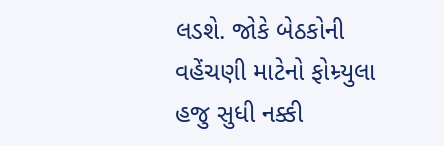લડશે. જોકે બેઠકોની વહેંચણી માટેનો ફોમ્ર્યુલા હજુ સુધી નક્કી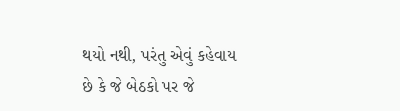થયો નથી, પરંતુ એવું કહેવાય છે કે જે બેઠકો પર જે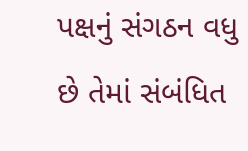પક્ષનું સંગઠન વધુ છે તેમાં સંબંધિત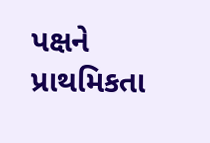પક્ષને પ્રાથમિકતા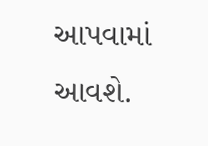આપવામાં આવશે.